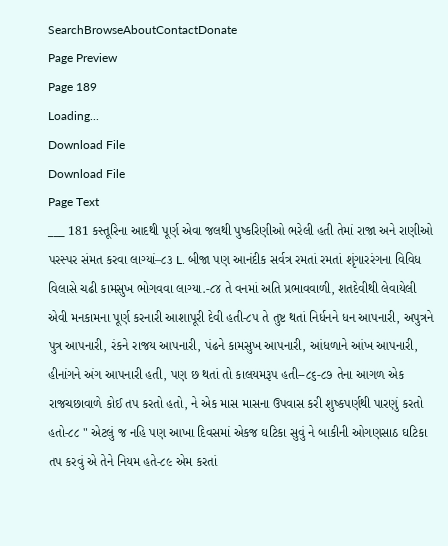SearchBrowseAboutContactDonate
Page Preview
Page 189
Loading...
Download File
Download File
Page Text
___ 181 કસ્તૂરિના આદથી પૂર્ણ એવા જલથી પુષ્કરિણીઓ ભરેલી હતી તેમાં રાજા અને રાણીઓ પરસ્પર સંમત કરવા લાગ્યાં–૮૩ L. બીજા પણ આનંદીક સર્વત્ર રમતાં રમતાં શૃંગારરંગના વિવિધ વિલાસે ચઢી કામસુખ ભોગવવા લાગ્યા.-૮૪ તે વનમાં અતિ પ્રભાવવાળી, શતદેવીથી લેવાયેલી એવી મનકામના પૂર્ણ કરનારી આશાપૂરી દેવી હતી-૮૫ તે તુષ્ટ થતાં નિર્ધનને ધન આપનારી, અપુત્રને પુત્ર આપનારી, રંકને રાજય આપનારી, પંઢને કામસુખ આપનારી, આંધળાને આંખ આપનારી, હીનાંગને અંગ આપનારી હતી, પણ છ થતાં તો કાલયમરૂપ હતી--૮૬-૮૭ તેના આગળ એક રાજચછાવાળે કોઈ તપ કરતો હતો, ને એક માસ માસના ઉપવાસ કરી શુષ્કપર્ણથી પારણું કરતો હતો-૮૮ " એટલું જ નહિ પણ આખા દિવસમાં એકજ ઘટિકા સુવું ને બાકીની ઓગણસાઠ ઘટિકા તપ કરવું એ તેને નિયમ હતે-૮૯ એમ કરતાં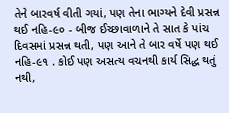તેને બારવર્ષ વીતી ગયાં, પણ તેના ભાગ્યને દેવી પ્રસન્ન થઈ નહિ-૯૦ - બીજ ઈચ્છાવાળાને તે સાત કે પાંચ દિવસમાં પ્રસન્ન થતી, પણ આને તે બાર વર્ષે પણ થઈ નહિ-૯૧ . કોઈ પણ અસત્ય વચનથી કાર્ય સિદ્ધ થતું નથી,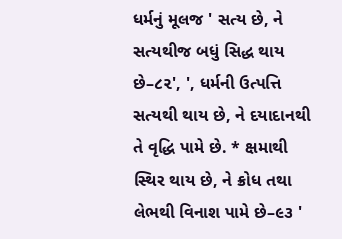ધર્મનું મૂલજ ' સત્ય છે, ને સત્યથીજ બધું સિદ્ધ થાય છે–૮૨', ', ધર્મની ઉત્પત્તિ સત્યથી થાય છે, ને દયાદાનથી તે વૃદ્ધિ પામે છે. * ક્ષમાથી સ્થિર થાય છે, ને ક્રોધ તથા લેભથી વિનાશ પામે છે–૯૩ '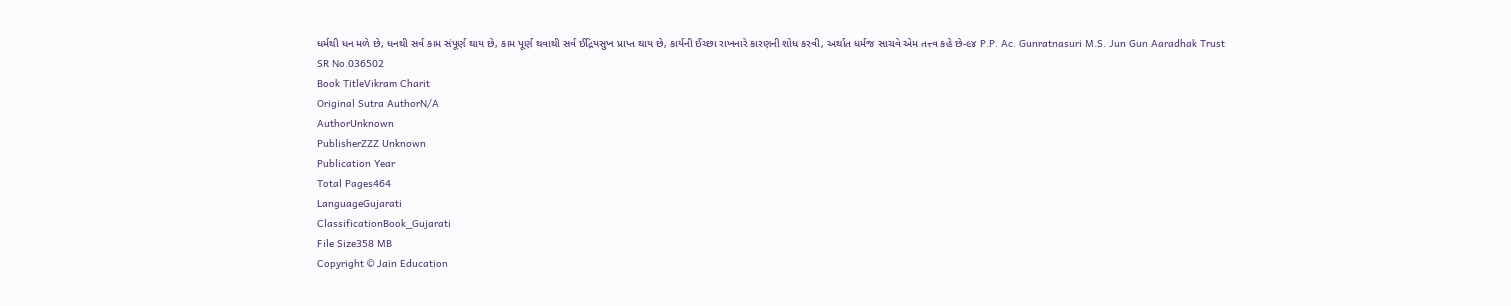ધર્મથી ધન મળે છે, ધનથી સર્વ કામ સંપૂર્ણ થાય છે, કામ પૂર્ણ થવાથી સર્વ ઈદ્રિયસુખ પ્રાપ્ત થાય છે, કાર્યની ઈચ્છા રાખનારે કારણની શોધ કરવી, અર્થાત ધર્મજ સાચવે એમ તત્ત્વ કહે છે-૯૪ P.P. Ac. Gunratnasuri M.S. Jun Gun Aaradhak Trust
SR No.036502
Book TitleVikram Charit
Original Sutra AuthorN/A
AuthorUnknown
PublisherZZZ Unknown
Publication Year
Total Pages464
LanguageGujarati
ClassificationBook_Gujarati
File Size358 MB
Copyright © Jain Education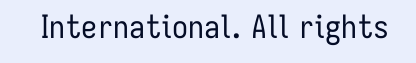International. All rights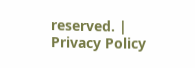reserved. | Privacy Policy